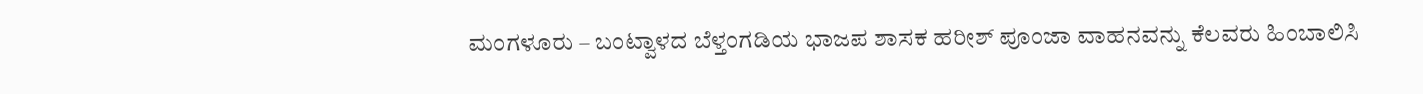ಮಂಗಳೂರು – ಬಂಟ್ವಾಳದ ಬೆಳ್ತಂಗಡಿಯ ಭಾಜಪ ಶಾಸಕ ಹರೀಶ್ ಪೂಂಜಾ ವಾಹನವನ್ನು ಕೆಲವರು ಹಿಂಬಾಲಿಸಿ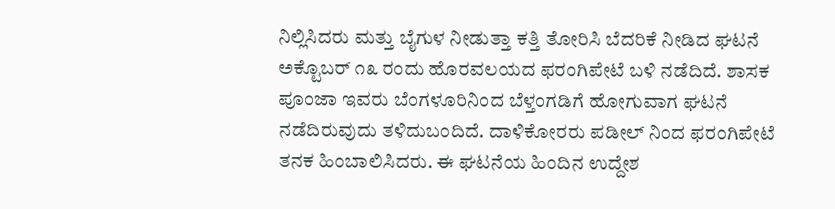ನಿಲ್ಲಿಸಿದರು ಮತ್ತು ಬೈಗುಳ ನೀಡುತ್ತಾ ಕತ್ತಿ ತೋರಿಸಿ ಬೆದರಿಕೆ ನೀಡಿದ ಘಟನೆ ಅಕ್ಟೊಬರ್ ೧೩ ರಂದು ಹೊರವಲಯದ ಫರಂಗಿಪೇಟೆ ಬಳಿ ನಡೆದಿದೆ. ಶಾಸಕ ಪೂಂಜಾ ಇವರು ಬೆಂಗಳೂರಿನಿಂದ ಬೆಳ್ತಂಗಡಿಗೆ ಹೋಗುವಾಗ ಘಟನೆ ನಡೆದಿರುವುದು ತಳಿದುಬಂದಿದೆ. ದಾಳಿಕೋರರು ಪಡೀಲ್ ನಿಂದ ಫರಂಗಿಪೇಟೆ ತನಕ ಹಿಂಬಾಲಿಸಿದರು. ಈ ಘಟನೆಯ ಹಿಂದಿನ ಉದ್ದೇಶ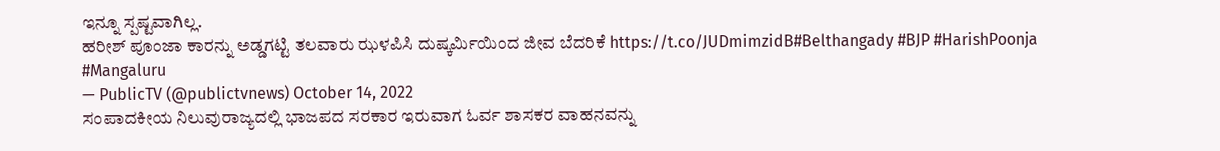ಇನ್ನೂ ಸ್ಪಷ್ಟವಾಗಿಲ್ಲ.
ಹರೀಶ್ ಪೂಂಜಾ ಕಾರನ್ನು ಅಡ್ಡಗಟ್ಟಿ ತಲವಾರು ಝಳಪಿಸಿ ದುಷ್ಕರ್ಮಿಯಿಂದ ಜೀವ ಬೆದರಿಕೆ https://t.co/JUDmimzidB#Belthangady #BJP #HarishPoonja #Mangaluru
— PublicTV (@publictvnews) October 14, 2022
ಸಂಪಾದಕೀಯ ನಿಲುವುರಾಜ್ಯದಲ್ಲಿ ಭಾಜಪದ ಸರಕಾರ ಇರುವಾಗ ಓರ್ವ ಶಾಸಕರ ವಾಹನವನ್ನು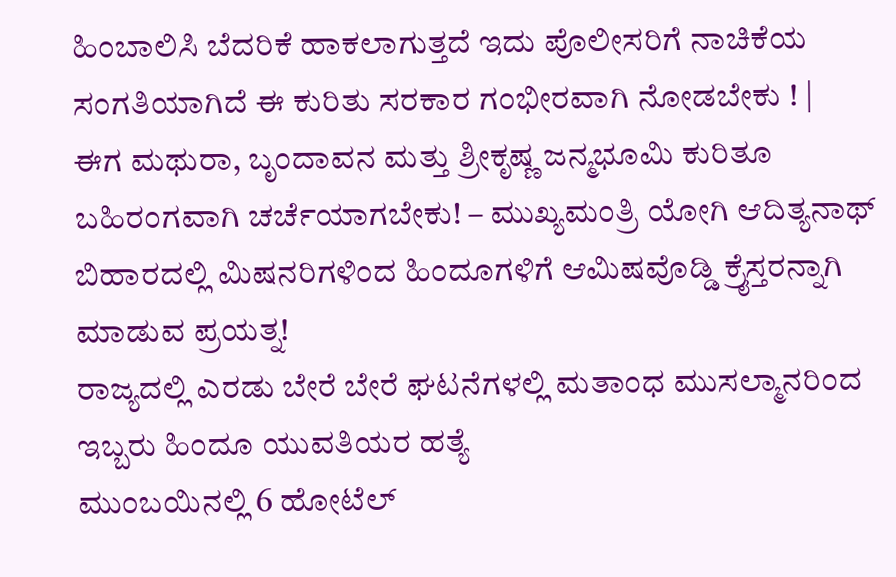ಹಿಂಬಾಲಿಸಿ ಬೆದರಿಕೆ ಹಾಕಲಾಗುತ್ತದೆ ಇದು ಪೊಲೀಸರಿಗೆ ನಾಚಿಕೆಯ ಸಂಗತಿಯಾಗಿದೆ ಈ ಕುರಿತು ಸರಕಾರ ಗಂಭೀರವಾಗಿ ನೋಡಬೇಕು ! |
ಈಗ ಮಥುರಾ, ಬೃಂದಾವನ ಮತ್ತು ಶ್ರೀಕೃಷ್ಣ ಜನ್ಮಭೂಮಿ ಕುರಿತೂ ಬಹಿರಂಗವಾಗಿ ಚರ್ಚೆಯಾಗಬೇಕು! – ಮುಖ್ಯಮಂತ್ರಿ ಯೋಗಿ ಆದಿತ್ಯನಾಥ್
ಬಿಹಾರದಲ್ಲಿ ಮಿಷನರಿಗಳಿಂದ ಹಿಂದೂಗಳಿಗೆ ಆಮಿಷವೊಡ್ಡಿ ಕ್ರೈಸ್ತರನ್ನಾಗಿ ಮಾಡುವ ಪ್ರಯತ್ನ!
ರಾಜ್ಯದಲ್ಲಿ ಎರಡು ಬೇರೆ ಬೇರೆ ಘಟನೆಗಳಲ್ಲಿ ಮತಾಂಧ ಮುಸಲ್ಮಾನರಿಂದ ಇಬ್ಬರು ಹಿಂದೂ ಯುವತಿಯರ ಹತ್ಯೆ
ಮುಂಬಯಿನಲ್ಲಿ 6 ಹೋಟೆಲ್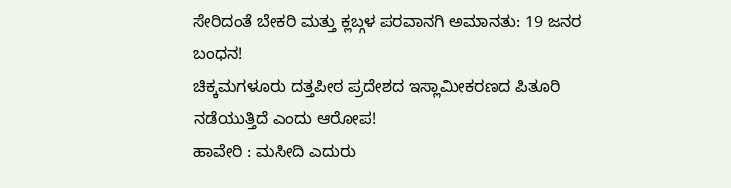ಸೇರಿದಂತೆ ಬೇಕರಿ ಮತ್ತು ಕ್ಲಬ್ಗಳ ಪರವಾನಗಿ ಅಮಾನತು: 19 ಜನರ ಬಂಧನ!
ಚಿಕ್ಕಮಗಳೂರು ದತ್ತಪೀಠ ಪ್ರದೇಶದ ಇಸ್ಲಾಮೀಕರಣದ ಪಿತೂರಿ ನಡೆಯುತ್ತಿದೆ ಎಂದು ಆರೋಪ!
ಹಾವೇರಿ : ಮಸೀದಿ ಎದುರು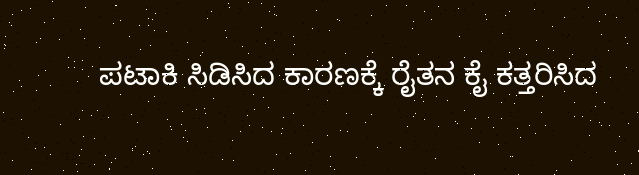ಪಟಾಕಿ ಸಿಡಿಸಿದ ಕಾರಣಕ್ಕೆ ರೈತನ ಕೈ ಕತ್ತರಿಸಿದ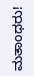ಮತಾಂಧರು!